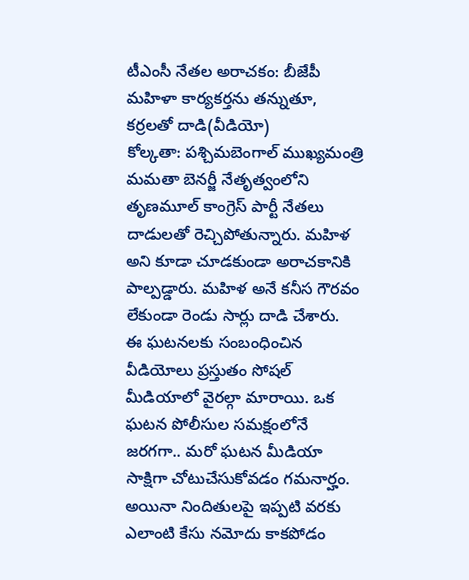టీఎంసీ నేతల అరాచకం: బీజేపీ మహిళా కార్యకర్తను తన్నుతూ, కర్రలతో దాడి(వీడియో)
కోల్కతా: పశ్చిమబెంగాల్ ముఖ్యమంత్రి మమతా బెనర్జీ నేతృత్వంలోని తృణమూల్ కాంగ్రెస్ పార్టీ నేతలు దాడులతో రెచ్చిపోతున్నారు. మహిళ అని కూడా చూడకుండా అరాచకానికి పాల్పడ్డారు. మహిళ అనే కనీస గౌరవం లేకుండా రెండు సార్లు దాడి చేశారు.
ఈ ఘటనలకు సంబంధించిన వీడియోలు ప్రస్తుతం సోషల్ మీడియాలో వైరల్గా మారాయి. ఒక ఘటన పోలీసుల సమక్షంలోనే జరగగా.. మరో ఘటన మీడియా సాక్షిగా చోటుచేసుకోవడం గమనార్హం. అయినా నిందితులపై ఇప్పటి వరకు ఎలాంటి కేసు నమోదు కాకపోడం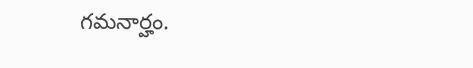గమనార్హం.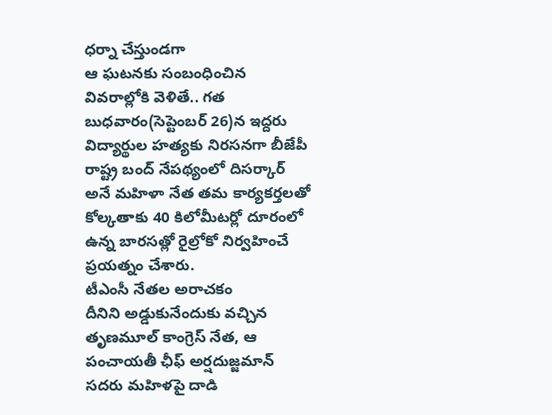ధర్నా చేస్తుండగా
ఆ ఘటనకు సంబంధించిన వివరాల్లోకి వెళితే.. గత బుధవారం(సెప్టెంబర్ 26)న ఇద్దరు విద్యార్థుల హత్యకు నిరసనగా బీజేపీ రాష్ట్ర బంద్ నేపథ్యంలో దిసర్కార్ అనే మహిళా నేత తమ కార్యకర్తలతో కోల్కతాకు 40 కిలోమీటర్లో దూరంలో ఉన్న బారసత్లో రైల్రోకో నిర్వహించే ప్రయత్నం చేశారు.
టీఎంసీ నేతల అరాచకం
దీనిని అడ్డుకునేందుకు వచ్చిన తృణమూల్ కాంగ్రెస్ నేత, ఆ పంచాయతీ ఛీఫ్ అర్షదుజ్జమాన్ సదరు మహిళపై దాడి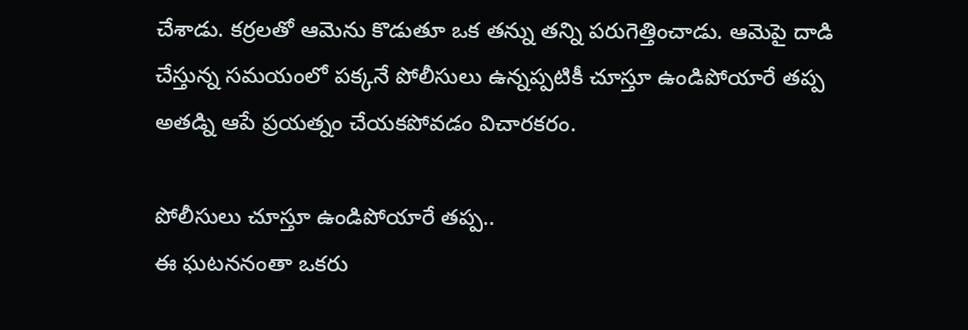చేశాడు. కర్రలతో ఆమెను కొడుతూ ఒక తన్ను తన్ని పరుగెత్తించాడు. ఆమెపై దాడి చేస్తున్న సమయంలో పక్కనే పోలీసులు ఉన్నప్పటికీ చూస్తూ ఉండిపోయారే తప్ప అతడ్ని ఆపే ప్రయత్నం చేయకపోవడం విచారకరం.

పోలీసులు చూస్తూ ఉండిపోయారే తప్ప..
ఈ ఘటననంతా ఒకరు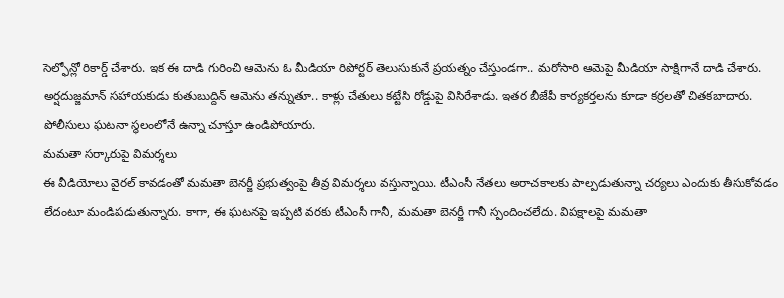సెల్ఫోన్లో రికార్డ్ చేశారు. ఇక ఈ దాడి గురించి ఆమెను ఓ మీడియా రిపోర్టర్ తెలుసుకునే ప్రయత్నం చేస్తుండగా.. మరోసారి ఆమెపై మీడియా సాక్షిగానే దాడి చేశారు. అర్షదుజ్జమాన్ సహాయకుడు కుతుబుద్దిన్ ఆమెను తన్నుతూ.. కాళ్లు చేతులు కట్టేసి రోడ్డుపై విసిరేశాడు. ఇతర బీజేపీ కార్యకర్తలను కూడా కర్రలతో చితకబాదారు. పోలీసులు ఘటనా స్థలంలోనే ఉన్నా చూస్తూ ఉండిపోయారు.
మమతా సర్కారుపై విమర్శలు
ఈ వీడియోలు వైరల్ కావడంతో మమతా బెనర్జీ ప్రభుత్వంపై తీవ్ర విమర్శలు వస్తున్నాయి. టీఎంసీ నేతలు అరాచకాలకు పాల్పడుతున్నా చర్యలు ఎందుకు తీసుకోవడం లేదంటూ మండిపడుతున్నారు. కాగా, ఈ ఘటనపై ఇప్పటి వరకు టీఎంసీ గానీ, మమతా బెనర్జీ గానీ స్పందించలేదు. విపక్షాలపై మమతా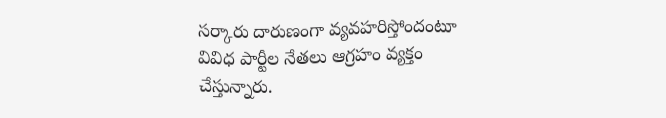సర్కారు దారుణంగా వ్యవహరిస్తోందంటూ వివిధ పార్టీల నేతలు ఆగ్రహం వ్యక్తం చేస్తున్నారు.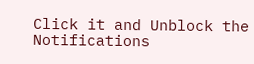Click it and Unblock the Notifications